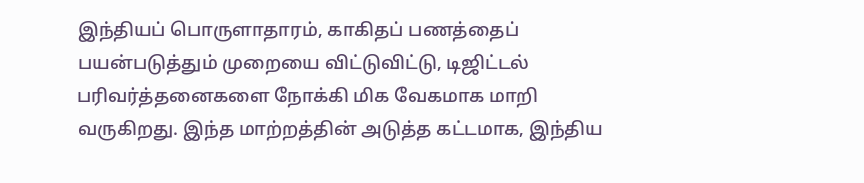இந்தியப் பொருளாதாரம், காகிதப் பணத்தைப் பயன்படுத்தும் முறையை விட்டுவிட்டு, டிஜிட்டல் பரிவர்த்தனைகளை நோக்கி மிக வேகமாக மாறி வருகிறது. இந்த மாற்றத்தின் அடுத்த கட்டமாக, இந்திய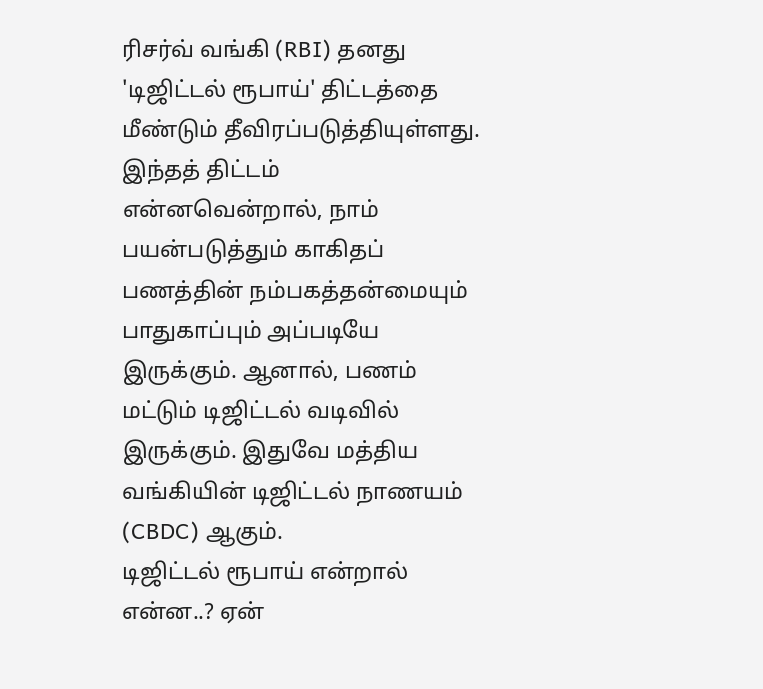ரிசர்வ் வங்கி (RBI) தனது 'டிஜிட்டல் ரூபாய்' திட்டத்தை மீண்டும் தீவிரப்படுத்தியுள்ளது. இந்தத் திட்டம் என்னவென்றால், நாம் பயன்படுத்தும் காகிதப் பணத்தின் நம்பகத்தன்மையும் பாதுகாப்பும் அப்படியே இருக்கும். ஆனால், பணம் மட்டும் டிஜிட்டல் வடிவில் இருக்கும். இதுவே மத்திய வங்கியின் டிஜிட்டல் நாணயம் (CBDC) ஆகும்.
டிஜிட்டல் ரூபாய் என்றால் என்ன..? ஏன்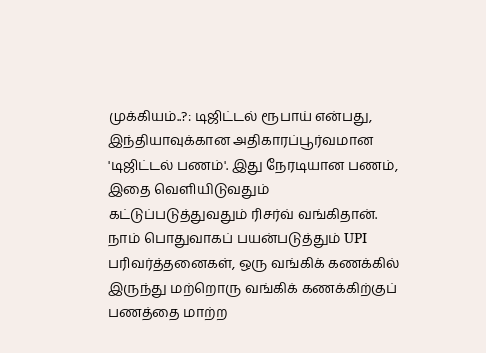முக்கியம்..?: டிஜிட்டல் ரூபாய் என்பது, இந்தியாவுக்கான அதிகாரப்பூர்வமான 'டிஜிட்டல் பணம்'. இது நேரடியான பணம், இதை வெளியிடுவதும் கட்டுப்படுத்துவதும் ரிசர்வ் வங்கிதான். நாம் பொதுவாகப் பயன்படுத்தும் UPI பரிவர்த்தனைகள், ஒரு வங்கிக் கணக்கில் இருந்து மற்றொரு வங்கிக் கணக்கிற்குப் பணத்தை மாற்ற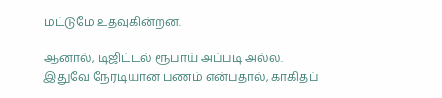மட்டுமே உதவுகின்றன.

ஆனால், டிஜிட்டல் ரூபாய் அப்படி அல்ல. இதுவே நேரடியான பணம் என்பதால், காகிதப்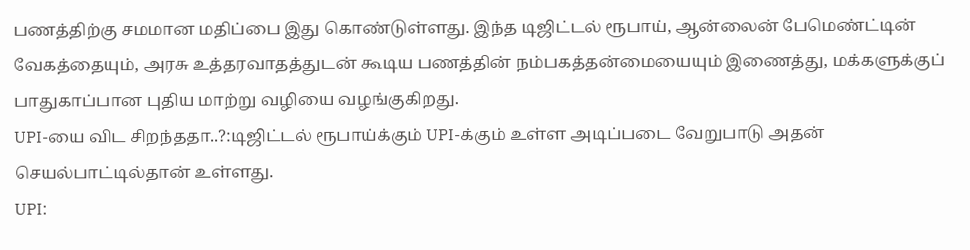பணத்திற்கு சமமான மதிப்பை இது கொண்டுள்ளது. இந்த டிஜிட்டல் ரூபாய், ஆன்லைன் பேமெண்ட்டின் வேகத்தையும், அரசு உத்தரவாதத்துடன் கூடிய பணத்தின் நம்பகத்தன்மையையும் இணைத்து, மக்களுக்குப் பாதுகாப்பான புதிய மாற்று வழியை வழங்குகிறது.
UPI-யை விட சிறந்ததா..?:டிஜிட்டல் ரூபாய்க்கும் UPI-க்கும் உள்ள அடிப்படை வேறுபாடு அதன் செயல்பாட்டில்தான் உள்ளது.
UPI: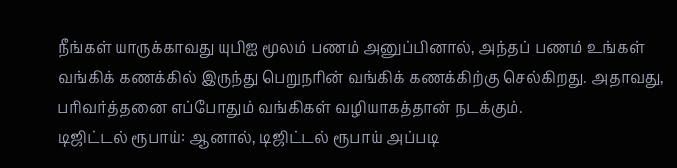நீங்கள் யாருக்காவது யுபிஐ மூலம் பணம் அனுப்பினால், அந்தப் பணம் உங்கள் வங்கிக் கணக்கில் இருந்து பெறுநரின் வங்கிக் கணக்கிற்கு செல்கிறது. அதாவது, பரிவர்த்தனை எப்போதும் வங்கிகள் வழியாகத்தான் நடக்கும்.
டிஜிட்டல் ரூபாய்: ஆனால், டிஜிட்டல் ரூபாய் அப்படி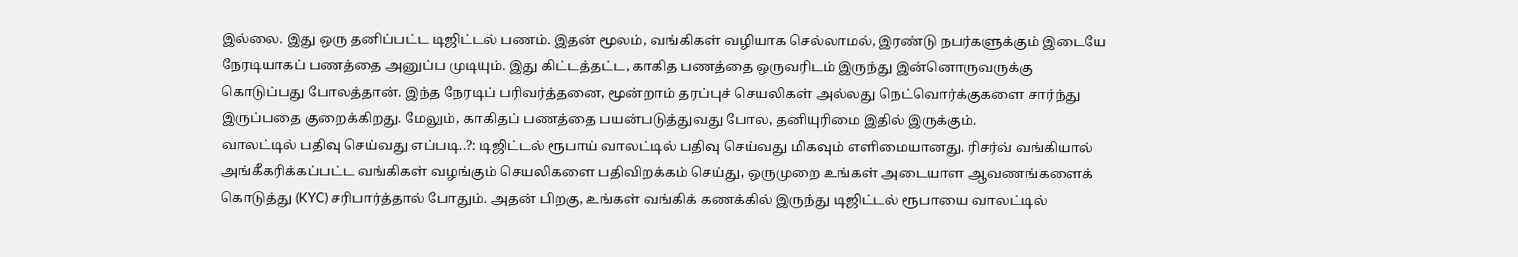இல்லை. இது ஒரு தனிப்பட்ட டிஜிட்டல் பணம். இதன் மூலம், வங்கிகள் வழியாக செல்லாமல், இரண்டு நபர்களுக்கும் இடையே நேரடியாகப் பணத்தை அனுப்ப முடியும். இது கிட்டத்தட்ட, காகித பணத்தை ஒருவரிடம் இருந்து இன்னொருவருக்கு கொடுப்பது போலத்தான். இந்த நேரடிப் பரிவர்த்தனை, மூன்றாம் தரப்புச் செயலிகள் அல்லது நெட்வொர்க்குகளை சார்ந்து இருப்பதை குறைக்கிறது. மேலும், காகிதப் பணத்தை பயன்படுத்துவது போல, தனியுரிமை இதில் இருக்கும்.
வாலட்டில் பதிவு செய்வது எப்படி..?: டிஜிட்டல் ரூபாய் வாலட்டில் பதிவு செய்வது மிகவும் எளிமையானது. ரிசர்வ் வங்கியால் அங்கீகரிக்கப்பட்ட வங்கிகள் வழங்கும் செயலிகளை பதிவிறக்கம் செய்து, ஒருமுறை உங்கள் அடையாள ஆவணங்களைக் கொடுத்து (KYC) சரிபார்த்தால் போதும். அதன் பிறகு, உங்கள் வங்கிக் கணக்கில் இருந்து டிஜிட்டல் ரூபாயை வாலட்டில்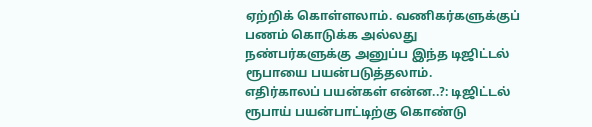ஏற்றிக் கொள்ளலாம். வணிகர்களுக்குப் பணம் கொடுக்க அல்லது நண்பர்களுக்கு அனுப்ப இந்த டிஜிட்டல் ரூபாயை பயன்படுத்தலாம்.
எதிர்காலப் பயன்கள் என்ன..?: டிஜிட்டல் ரூபாய் பயன்பாட்டிற்கு கொண்டு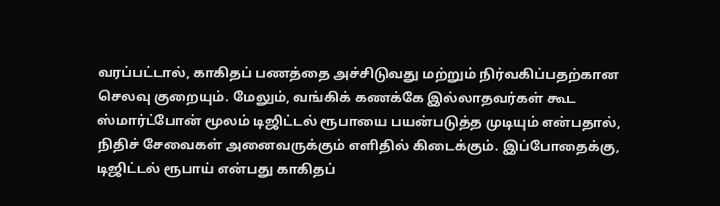வரப்பட்டால், காகிதப் பணத்தை அச்சிடுவது மற்றும் நிர்வகிப்பதற்கான செலவு குறையும். மேலும், வங்கிக் கணக்கே இல்லாதவர்கள் கூட ஸ்மார்ட்போன் மூலம் டிஜிட்டல் ரூபாயை பயன்படுத்த முடியும் என்பதால், நிதிச் சேவைகள் அனைவருக்கும் எளிதில் கிடைக்கும். இப்போதைக்கு, டிஜிட்டல் ரூபாய் என்பது காகிதப்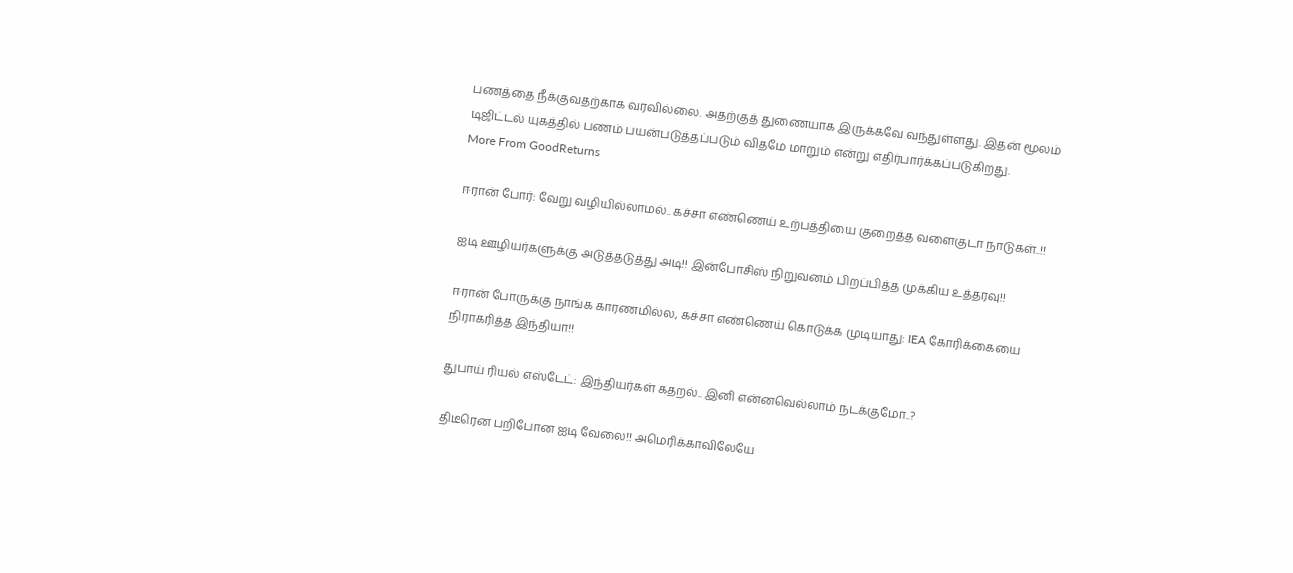பணத்தை நீக்குவதற்காக வரவில்லை. அதற்குத் துணையாக இருக்கவே வந்துள்ளது. இதன் மூலம் டிஜிட்டல் யுகத்தில் பணம் பயன்படுத்தப்படும் விதமே மாறும் என்று எதிர்பார்க்கப்படுகிறது.
More From GoodReturns

ஈரான் போர்: வேறு வழியில்லாமல்.. கச்சா எண்ணெய் உற்பத்தியை குறைத்த வளைகுடா நாடுகள்..!!

ஐடி ஊழியர்களுக்கு அடுத்தடுத்து அடி!! இன்போசிஸ் நிறுவனம் பிறப்பித்த முக்கிய உத்தரவு!!

ஈரான் போருக்கு நாங்க காரணமில்ல, கச்சா எண்ணெய் கொடுக்க முடியாது: IEA கோரிக்கையை நிராகரித்த இந்தியா!!

துபாய் ரியல் எஸ்டேட்: இந்தியர்கள் கதறல்.. இனி என்னவெல்லாம் நடக்குமோ..?

திடீரென பறிபோன ஐடி வேலை!! அமெரிக்காவிலேயே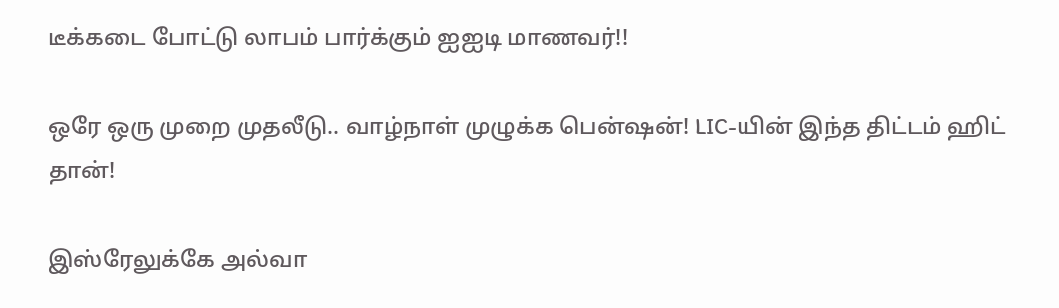டீக்கடை போட்டு லாபம் பார்க்கும் ஐஐடி மாணவர்!!

ஒரே ஒரு முறை முதலீடு.. வாழ்நாள் முழுக்க பென்ஷன்! LIC-யின் இந்த திட்டம் ஹிட் தான்!

இஸ்ரேலுக்கே அல்வா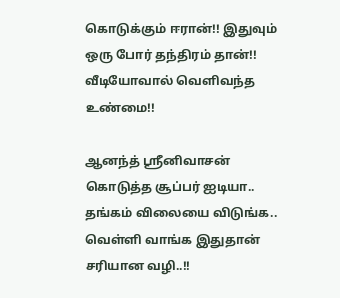கொடுக்கும் ஈரான்!! இதுவும் ஒரு போர் தந்திரம் தான்!! வீடியோவால் வெளிவந்த உண்மை!!

ஆனந்த் ஸ்ரீனிவாசன் கொடுத்த சூப்பர் ஐடியா.. தங்கம் விலையை விடுங்க.. வெள்ளி வாங்க இதுதான் சரியான வழி..!!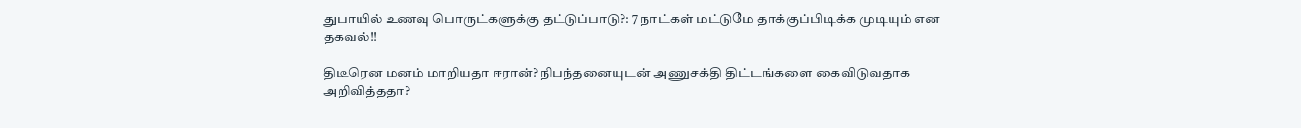துபாயில் உணவு பொருட்களுக்கு தட்டுப்பாடு?: 7 நாட்கள் மட்டுமே தாக்குப்பிடிக்க முடியும் என தகவல்!!

திடீரென மனம் மாறியதா ஈரான்? நிபந்தனையுடன் அணுசக்தி திட்டங்களை கைவிடுவதாக அறிவித்ததா?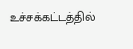உச்சக்கட்டத்தில்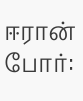ஈரான் போர்: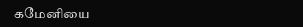கமேனியை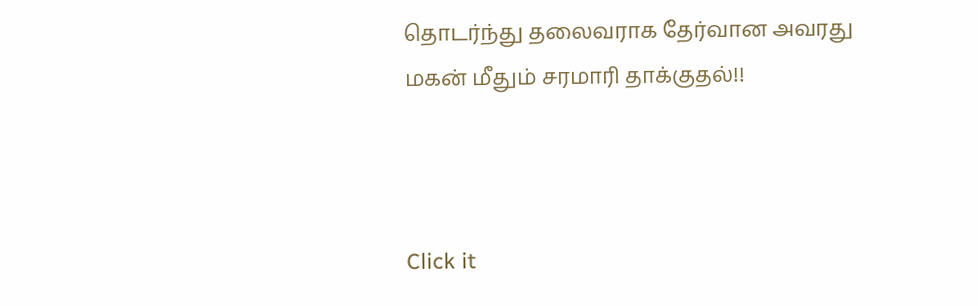தொடர்ந்து தலைவராக தேர்வான அவரது மகன் மீதும் சரமாரி தாக்குதல்!!



Click it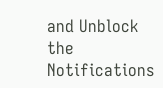and Unblock the Notifications